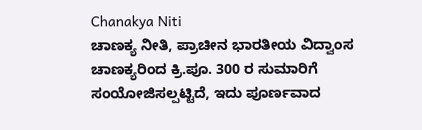Chanakya Niti
ಚಾಣಕ್ಯ ನೀತಿ, ಪ್ರಾಚೀನ ಭಾರತೀಯ ವಿದ್ವಾಂಸ ಚಾಣಕ್ಯರಿಂದ ಕ್ರಿ.ಪೂ. 300 ರ ಸುಮಾರಿಗೆ ಸಂಯೋಜಿಸಲ್ಪಟ್ಟಿದೆ, ಇದು ಪೂರ್ಣವಾದ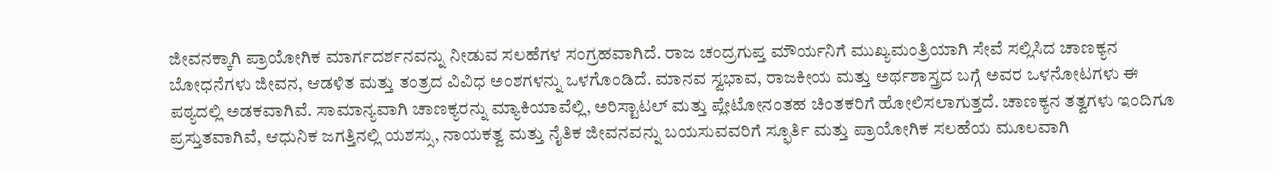ಜೀವನಕ್ಕಾಗಿ ಪ್ರಾಯೋಗಿಕ ಮಾರ್ಗದರ್ಶನವನ್ನು ನೀಡುವ ಸಲಹೆಗಳ ಸಂಗ್ರಹವಾಗಿದೆ. ರಾಜ ಚಂದ್ರಗುಪ್ತ ಮೌರ್ಯನಿಗೆ ಮುಖ್ಯಮಂತ್ರಿಯಾಗಿ ಸೇವೆ ಸಲ್ಲಿಸಿದ ಚಾಣಕ್ಯನ ಬೋಧನೆಗಳು ಜೀವನ, ಆಡಳಿತ ಮತ್ತು ತಂತ್ರದ ವಿವಿಧ ಅಂಶಗಳನ್ನು ಒಳಗೊಂಡಿದೆ. ಮಾನವ ಸ್ವಭಾವ, ರಾಜಕೀಯ ಮತ್ತು ಅರ್ಥಶಾಸ್ತ್ರದ ಬಗ್ಗೆ ಅವರ ಒಳನೋಟಗಳು ಈ ಪಠ್ಯದಲ್ಲಿ ಅಡಕವಾಗಿವೆ. ಸಾಮಾನ್ಯವಾಗಿ ಚಾಣಕ್ಯರನ್ನು ಮ್ಯಾಕಿಯಾವೆಲ್ಲಿ, ಅರಿಸ್ಟಾಟಲ್ ಮತ್ತು ಪ್ಲೇಟೋನಂತಹ ಚಿಂತಕರಿಗೆ ಹೋಲಿಸಲಾಗುತ್ತದೆ. ಚಾಣಕ್ಯನ ತತ್ವಗಳು ಇಂದಿಗೂ ಪ್ರಸ್ತುತವಾಗಿವೆ, ಆಧುನಿಕ ಜಗತ್ತಿನಲ್ಲಿ ಯಶಸ್ಸು, ನಾಯಕತ್ವ ಮತ್ತು ನೈತಿಕ ಜೀವನವನ್ನು ಬಯಸುವವರಿಗೆ ಸ್ಫೂರ್ತಿ ಮತ್ತು ಪ್ರಾಯೋಗಿಕ ಸಲಹೆಯ ಮೂಲವಾಗಿ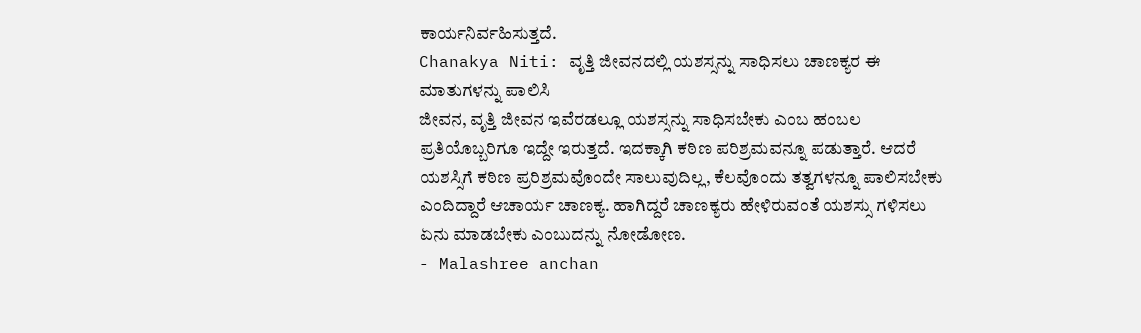ಕಾರ್ಯನಿರ್ವಹಿಸುತ್ತದೆ.
Chanakya Niti: ವೃತ್ತಿ ಜೀವನದಲ್ಲಿ ಯಶಸ್ಸನ್ನು ಸಾಧಿಸಲು ಚಾಣಕ್ಯರ ಈ ಮಾತುಗಳನ್ನು ಪಾಲಿಸಿ
ಜೀವನ, ವೃತ್ತಿ ಜೀವನ ಇವೆರಡಲ್ಲೂ ಯಶಸ್ಸನ್ನು ಸಾಧಿಸಬೇಕು ಎಂಬ ಹಂಬಲ ಪ್ರತಿಯೊಬ್ಬರಿಗೂ ಇದ್ದೇ ಇರುತ್ತದೆ. ಇದಕ್ಕಾಗಿ ಕಠಿಣ ಪರಿಶ್ರಮವನ್ನೂ ಪಡುತ್ತಾರೆ. ಆದರೆ ಯಶಸ್ಸಿಗೆ ಕಠಿಣ ಪ್ರರಿಶ್ರಮವೊಂದೇ ಸಾಲುವುದಿಲ್ಲ, ಕೆಲವೊಂದು ತತ್ವಗಳನ್ನೂ ಪಾಲಿಸಬೇಕು ಎಂದಿದ್ದಾರೆ ಆಚಾರ್ಯ ಚಾಣಕ್ಯ. ಹಾಗಿದ್ದರೆ ಚಾಣಕ್ಯರು ಹೇಳಿರುವಂತೆ ಯಶಸ್ಸು ಗಳಿಸಲು ಏನು ಮಾಡಬೇಕು ಎಂಬುದನ್ನು ನೋಡೋಣ.
- Malashree anchan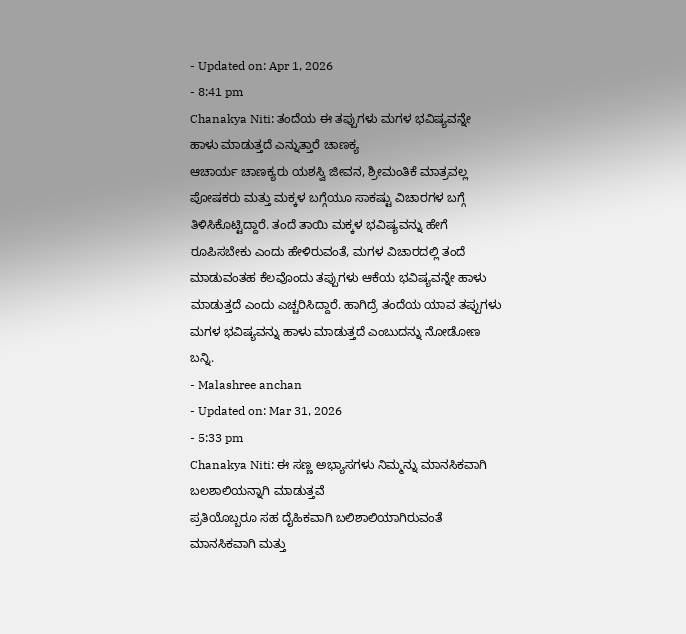- Updated on: Apr 1, 2026
- 8:41 pm
Chanakya Niti: ತಂದೆಯ ಈ ತಪ್ಪುಗಳು ಮಗಳ ಭವಿಷ್ಯವನ್ನೇ ಹಾಳು ಮಾಡುತ್ತದೆ ಎನ್ನುತ್ತಾರೆ ಚಾಣಕ್ಯ
ಆಚಾರ್ಯ ಚಾಣಕ್ಯರು ಯಶಸ್ವಿ ಜೀವನ, ಶ್ರೀಮಂತಿಕೆ ಮಾತ್ರವಲ್ಲ ಪೋಷಕರು ಮತ್ತು ಮಕ್ಕಳ ಬಗ್ಗೆಯೂ ಸಾಕಷ್ಟು ವಿಚಾರಗಳ ಬಗ್ಗೆ ತಿಳಿಸಿಕೊಟ್ಟಿದ್ದಾರೆ. ತಂದೆ ತಾಯಿ ಮಕ್ಕಳ ಭವಿಷ್ಯವನ್ನು ಹೇಗೆ ರೂಪಿಸಬೇಕು ಎಂದು ಹೇಳಿರುವಂತೆ, ಮಗಳ ವಿಚಾರದಲ್ಲಿ ತಂದೆ ಮಾಡುವಂತಹ ಕೆಲವೊಂದು ತಪ್ಪುಗಳು ಆಕೆಯ ಭವಿಷ್ಯವನ್ನೇ ಹಾಳು ಮಾಡುತ್ತದೆ ಎಂದು ಎಚ್ಚರಿಸಿದ್ದಾರೆ. ಹಾಗಿದ್ರೆ ತಂದೆಯ ಯಾವ ತಪ್ಪುಗಳು ಮಗಳ ಭವಿಷ್ಯವನ್ನು ಹಾಳು ಮಾಡುತ್ತದೆ ಎಂಬುದನ್ನು ನೋಡೋಣ ಬನ್ನಿ.
- Malashree anchan
- Updated on: Mar 31, 2026
- 5:33 pm
Chanakya Niti: ಈ ಸಣ್ಣ ಅಭ್ಯಾಸಗಳು ನಿಮ್ಮನ್ನು ಮಾನಸಿಕವಾಗಿ ಬಲಶಾಲಿಯನ್ನಾಗಿ ಮಾಡುತ್ತವೆ
ಪ್ರತಿಯೊಬ್ಬರೂ ಸಹ ದೈಹಿಕವಾಗಿ ಬಲಿಶಾಲಿಯಾಗಿರುವಂತೆ ಮಾನಸಿಕವಾಗಿ ಮತ್ತು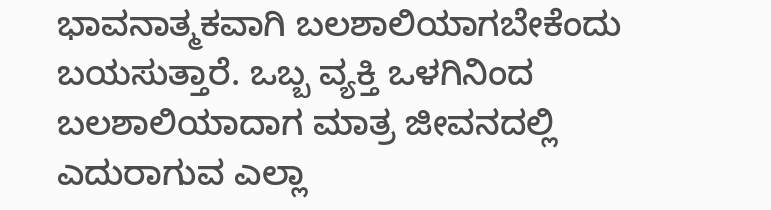ಭಾವನಾತ್ಮಕವಾಗಿ ಬಲಶಾಲಿಯಾಗಬೇಕೆಂದು ಬಯಸುತ್ತಾರೆ. ಒಬ್ಬ ವ್ಯಕ್ತಿ ಒಳಗಿನಿಂದ ಬಲಶಾಲಿಯಾದಾಗ ಮಾತ್ರ ಜೀವನದಲ್ಲಿ ಎದುರಾಗುವ ಎಲ್ಲಾ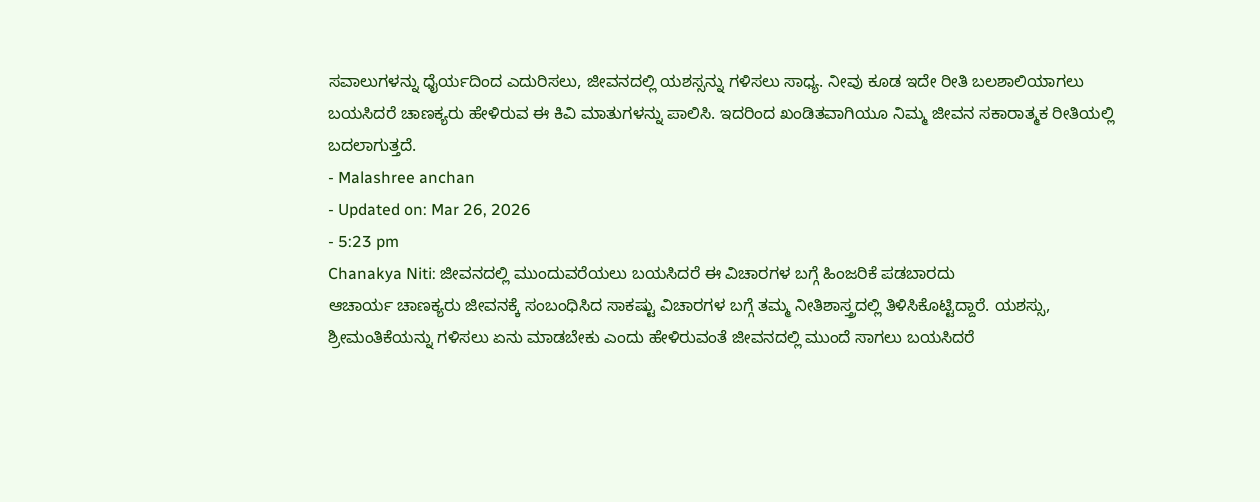ಸವಾಲುಗಳನ್ನು ಧೈರ್ಯದಿಂದ ಎದುರಿಸಲು, ಜೀವನದಲ್ಲಿ ಯಶಸ್ಸನ್ನು ಗಳಿಸಲು ಸಾಧ್ಯ. ನೀವು ಕೂಡ ಇದೇ ರೀತಿ ಬಲಶಾಲಿಯಾಗಲು ಬಯಸಿದರೆ ಚಾಣಕ್ಯರು ಹೇಳಿರುವ ಈ ಕಿವಿ ಮಾತುಗಳನ್ನು ಪಾಲಿಸಿ. ಇದರಿಂದ ಖಂಡಿತವಾಗಿಯೂ ನಿಮ್ಮ ಜೀವನ ಸಕಾರಾತ್ಮಕ ರೀತಿಯಲ್ಲಿ ಬದಲಾಗುತ್ತದೆ.
- Malashree anchan
- Updated on: Mar 26, 2026
- 5:23 pm
Chanakya Niti: ಜೀವನದಲ್ಲಿ ಮುಂದುವರೆಯಲು ಬಯಸಿದರೆ ಈ ವಿಚಾರಗಳ ಬಗ್ಗೆ ಹಿಂಜರಿಕೆ ಪಡಬಾರದು
ಆಚಾರ್ಯ ಚಾಣಕ್ಯರು ಜೀವನಕ್ಕೆ ಸಂಬಂಧಿಸಿದ ಸಾಕಷ್ಟು ವಿಚಾರಗಳ ಬಗ್ಗೆ ತಮ್ಮ ನೀತಿಶಾಸ್ತ್ರದಲ್ಲಿ ತಿಳಿಸಿಕೊಟ್ಟಿದ್ದಾರೆ. ಯಶಸ್ಸು, ಶ್ರೀಮಂತಿಕೆಯನ್ನು ಗಳಿಸಲು ಏನು ಮಾಡಬೇಕು ಎಂದು ಹೇಳಿರುವಂತೆ ಜೀವನದಲ್ಲಿ ಮುಂದೆ ಸಾಗಲು ಬಯಸಿದರೆ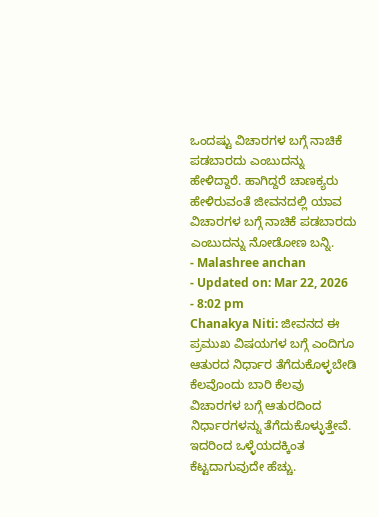ಒಂದಷ್ಟು ವಿಚಾರಗಳ ಬಗ್ಗೆ ನಾಚಿಕೆ ಪಡಬಾರದು ಎಂಬುದನ್ನು ಹೇಳಿದ್ದಾರೆ. ಹಾಗಿದ್ದರೆ ಚಾಣಕ್ಯರು ಹೇಳಿರುವಂತೆ ಜೀವನದಲ್ಲಿ ಯಾವ ವಿಚಾರಗಳ ಬಗ್ಗೆ ನಾಚಿಕೆ ಪಡಬಾರದು ಎಂಬುದನ್ನು ನೋಡೋಣ ಬನ್ನಿ.
- Malashree anchan
- Updated on: Mar 22, 2026
- 8:02 pm
Chanakya Niti: ಜೀವನದ ಈ ಪ್ರಮುಖ ವಿಷಯಗಳ ಬಗ್ಗೆ ಎಂದಿಗೂ ಆತುರದ ನಿರ್ಧಾರ ತೆಗೆದುಕೊಳ್ಳಬೇಡಿ
ಕೆಲವೊಂದು ಬಾರಿ ಕೆಲವು ವಿಚಾರಗಳ ಬಗ್ಗೆ ಆತುರದಿಂದ ನಿರ್ಧಾರಗಳನ್ನು ತೆಗೆದುಕೊಳ್ಳುತ್ತೇವೆ. ಇದರಿಂದ ಒಳ್ಳೆಯದಕ್ಕಿಂತ ಕೆಟ್ಟದಾಗುವುದೇ ಹೆಚ್ಚು.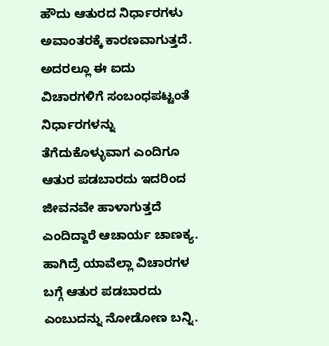ಹೌದು ಆತುರದ ನಿರ್ಧಾರಗಳು ಅವಾಂತರಕ್ಕೆ ಕಾರಣವಾಗುತ್ತದೆ. ಅದರಲ್ಲೂ ಈ ಐದು ವಿಚಾರಗಳಿಗೆ ಸಂಬಂಧಪಟ್ಟಂತೆ ನಿರ್ಧಾರಗಳನ್ನು ತೆಗೆದುಕೊಳ್ಳುವಾಗ ಎಂದಿಗೂ ಆತುರ ಪಡಬಾರದು ಇದರಿಂದ ಜೀವನವೇ ಹಾಳಾಗುತ್ತದೆ ಎಂದಿದ್ದಾರೆ ಆಚಾರ್ಯ ಚಾಣಕ್ಯ. ಹಾಗಿದ್ರೆ ಯಾವೆಲ್ಲಾ ವಿಚಾರಗಳ ಬಗ್ಗೆ ಆತುರ ಪಡಬಾರದು ಎಂಬುದನ್ನು ನೋಡೋಣ ಬನ್ನಿ.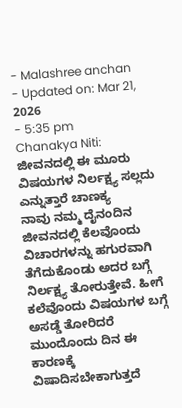- Malashree anchan
- Updated on: Mar 21, 2026
- 5:35 pm
Chanakya Niti: ಜೀವನದಲ್ಲಿ ಈ ಮೂರು ವಿಷಯಗಳ ನಿರ್ಲಕ್ಷ್ಯ ಸಲ್ಲದು ಎನ್ನುತ್ತಾರೆ ಚಾಣಕ್ಯ
ನಾವು ನಮ್ಮ ದೈನಂದಿನ ಜೀವನದಲ್ಲಿ ಕೆಲವೊಂದು ವಿಚಾರಗಳನ್ನು ಹಗುರವಾಗಿ ತೆಗೆದುಕೊಂಡು ಅದರ ಬಗ್ಗೆ ನಿರ್ಲಕ್ಷ್ಯ ತೋರುತ್ತೇವೆ. ಹೀಗೆ ಕಲೆವೊಂದು ವಿಷಯಗಳ ಬಗ್ಗೆ ಅಸಡ್ಡೆ ತೋರಿದರೆ ಮುಂದೊಂದು ದಿನ ಈ ಕಾರಣಕ್ಕೆ ವಿಷಾದಿಸಬೇಕಾಗುತ್ತದೆ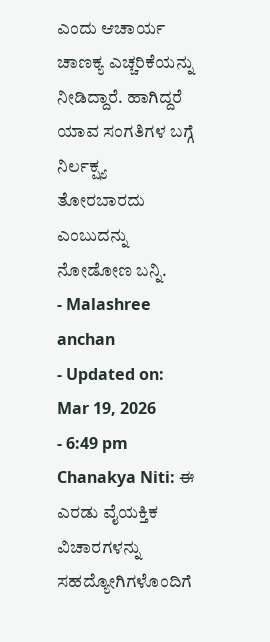ಎಂದು ಆಚಾರ್ಯ ಚಾಣಕ್ಯ ಎಚ್ಚರಿಕೆಯನ್ನು ನೀಡಿದ್ದಾರೆ. ಹಾಗಿದ್ದರೆ ಯಾವ ಸಂಗತಿಗಳ ಬಗ್ಗೆ ನಿರ್ಲಕ್ಷ್ಯ ತೋರಬಾರದು ಎಂಬುದನ್ನು ನೋಡೋಣ ಬನ್ನಿ.
- Malashree anchan
- Updated on: Mar 19, 2026
- 6:49 pm
Chanakya Niti: ಈ ಎರಡು ವೈಯಕ್ತಿಕ ವಿಚಾರಗಳನ್ನು ಸಹದ್ಯೋಗಿಗಳೊಂದಿಗೆ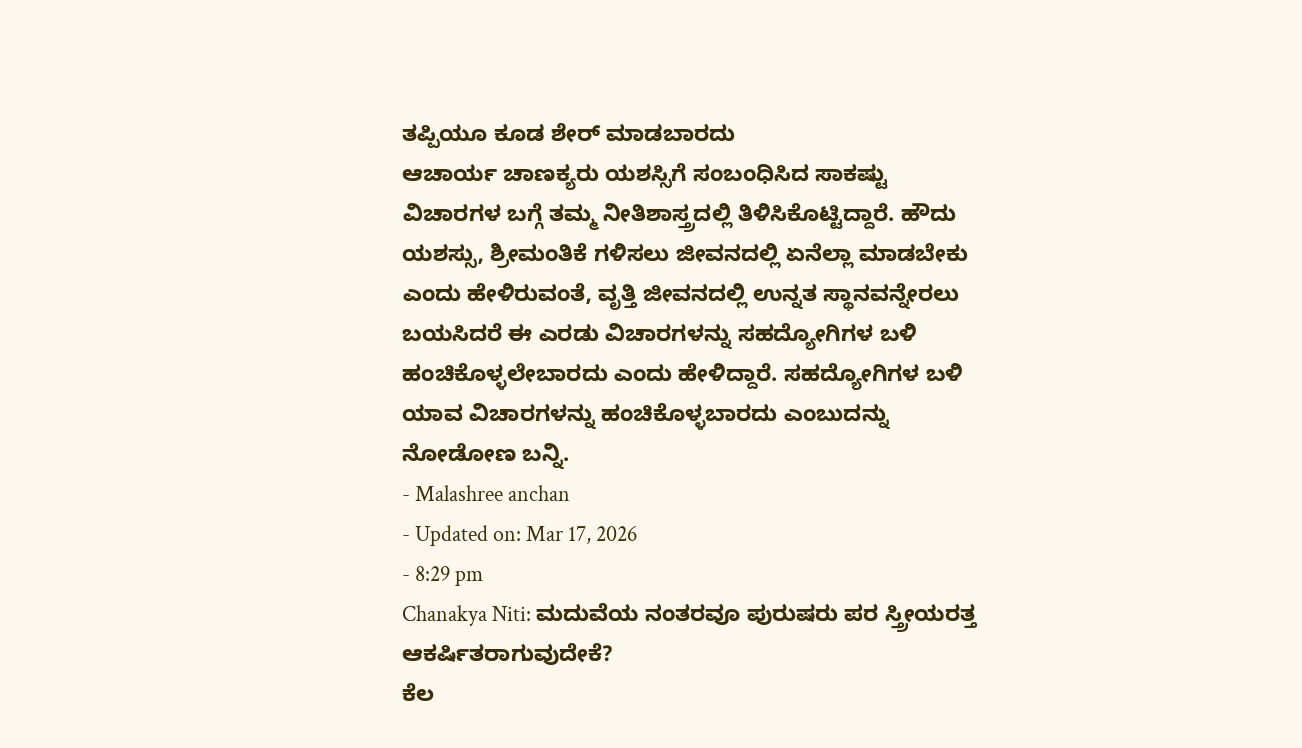ತಪ್ಪಿಯೂ ಕೂಡ ಶೇರ್ ಮಾಡಬಾರದು
ಆಚಾರ್ಯ ಚಾಣಕ್ಯರು ಯಶಸ್ಸಿಗೆ ಸಂಬಂಧಿಸಿದ ಸಾಕಷ್ಟು ವಿಚಾರಗಳ ಬಗ್ಗೆ ತಮ್ಮ ನೀತಿಶಾಸ್ತ್ರದಲ್ಲಿ ತಿಳಿಸಿಕೊಟ್ಟಿದ್ದಾರೆ. ಹೌದು ಯಶಸ್ಸು, ಶ್ರೀಮಂತಿಕೆ ಗಳಿಸಲು ಜೀವನದಲ್ಲಿ ಏನೆಲ್ಲಾ ಮಾಡಬೇಕು ಎಂದು ಹೇಳಿರುವಂತೆ, ವೃತ್ತಿ ಜೀವನದಲ್ಲಿ ಉನ್ನತ ಸ್ಥಾನವನ್ನೇರಲು ಬಯಸಿದರೆ ಈ ಎರಡು ವಿಚಾರಗಳನ್ನು ಸಹದ್ಯೋಗಿಗಳ ಬಳಿ ಹಂಚಿಕೊಳ್ಳಲೇಬಾರದು ಎಂದು ಹೇಳಿದ್ದಾರೆ. ಸಹದ್ಯೋಗಿಗಳ ಬಳಿ ಯಾವ ವಿಚಾರಗಳನ್ನು ಹಂಚಿಕೊಳ್ಳಬಾರದು ಎಂಬುದನ್ನು ನೋಡೋಣ ಬನ್ನಿ.
- Malashree anchan
- Updated on: Mar 17, 2026
- 8:29 pm
Chanakya Niti: ಮದುವೆಯ ನಂತರವೂ ಪುರುಷರು ಪರ ಸ್ತ್ರೀಯರತ್ತ ಆಕರ್ಷಿತರಾಗುವುದೇಕೆ?
ಕೆಲ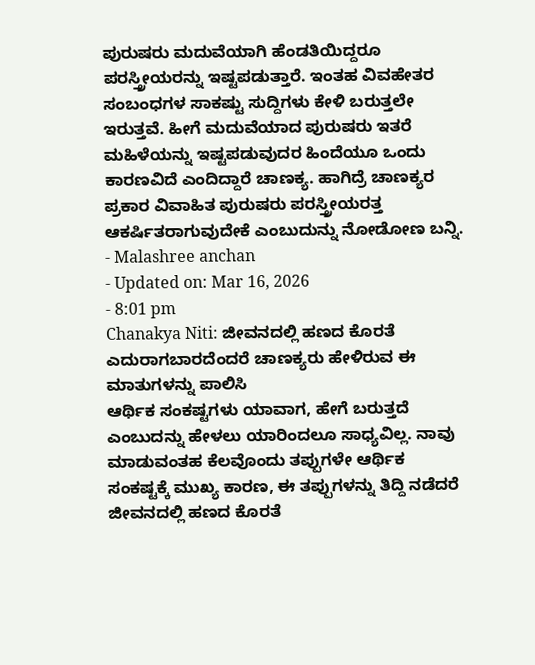ಪುರುಷರು ಮದುವೆಯಾಗಿ ಹೆಂಡತಿಯಿದ್ದರೂ ಪರಸ್ತ್ರೀಯರನ್ನು ಇಷ್ಟಪಡುತ್ತಾರೆ. ಇಂತಹ ವಿವಹೇತರ ಸಂಬಂಧಗಳ ಸಾಕಷ್ಟು ಸುದ್ದಿಗಳು ಕೇಳಿ ಬರುತ್ತಲೇ ಇರುತ್ತವೆ. ಹೀಗೆ ಮದುವೆಯಾದ ಪುರುಷರು ಇತರೆ ಮಹಿಳೆಯನ್ನು ಇಷ್ಟಪಡುವುದರ ಹಿಂದೆಯೂ ಒಂದು ಕಾರಣವಿದೆ ಎಂದಿದ್ದಾರೆ ಚಾಣಕ್ಯ. ಹಾಗಿದ್ರೆ ಚಾಣಕ್ಯರ ಪ್ರಕಾರ ವಿವಾಹಿತ ಪುರುಷರು ಪರಸ್ತ್ರೀಯರತ್ತ ಆಕರ್ಷಿತರಾಗುವುದೇಕೆ ಎಂಬುದುನ್ನು ನೋಡೋಣ ಬನ್ನಿ.
- Malashree anchan
- Updated on: Mar 16, 2026
- 8:01 pm
Chanakya Niti: ಜೀವನದಲ್ಲಿ ಹಣದ ಕೊರತೆ ಎದುರಾಗಬಾರದೆಂದರೆ ಚಾಣಕ್ಯರು ಹೇಳಿರುವ ಈ ಮಾತುಗಳನ್ನು ಪಾಲಿಸಿ
ಆರ್ಥಿಕ ಸಂಕಷ್ಟಗಳು ಯಾವಾಗ, ಹೇಗೆ ಬರುತ್ತದೆ ಎಂಬುದನ್ನು ಹೇಳಲು ಯಾರಿಂದಲೂ ಸಾಧ್ಯವಿಲ್ಲ. ನಾವು ಮಾಡುವಂತಹ ಕೆಲವೊಂದು ತಪ್ಪುಗಳೇ ಆರ್ಥಿಕ ಸಂಕಷ್ಟಕ್ಕೆ ಮುಖ್ಯ ಕಾರಣ, ಈ ತಪ್ಪುಗಳನ್ನು ತಿದ್ದಿ ನಡೆದರೆ ಜೀವನದಲ್ಲಿ ಹಣದ ಕೊರತೆ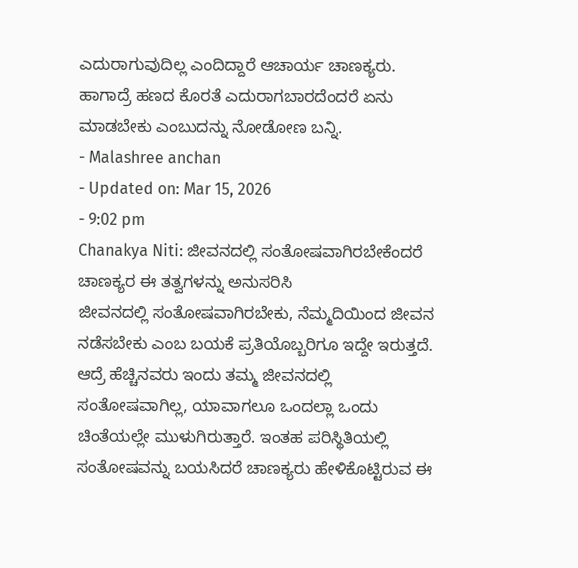ಎದುರಾಗುವುದಿಲ್ಲ ಎಂದಿದ್ದಾರೆ ಆಚಾರ್ಯ ಚಾಣಕ್ಯರು. ಹಾಗಾದ್ರೆ ಹಣದ ಕೊರತೆ ಎದುರಾಗಬಾರದೆಂದರೆ ಏನು ಮಾಡಬೇಕು ಎಂಬುದನ್ನು ನೋಡೋಣ ಬನ್ನಿ.
- Malashree anchan
- Updated on: Mar 15, 2026
- 9:02 pm
Chanakya Niti: ಜೀವನದಲ್ಲಿ ಸಂತೋಷವಾಗಿರಬೇಕೆಂದರೆ ಚಾಣಕ್ಯರ ಈ ತತ್ವಗಳನ್ನು ಅನುಸರಿಸಿ
ಜೀವನದಲ್ಲಿ ಸಂತೋಷವಾಗಿರಬೇಕು, ನೆಮ್ಮದಿಯಿಂದ ಜೀವನ ನಡೆಸಬೇಕು ಎಂಬ ಬಯಕೆ ಪ್ರತಿಯೊಬ್ಬರಿಗೂ ಇದ್ದೇ ಇರುತ್ತದೆ. ಆದ್ರೆ ಹೆಚ್ಚಿನವರು ಇಂದು ತಮ್ಮ ಜೀವನದಲ್ಲಿ ಸಂತೋಷವಾಗಿಲ್ಲ, ಯಾವಾಗಲೂ ಒಂದಲ್ಲಾ ಒಂದು ಚಿಂತೆಯಲ್ಲೇ ಮುಳುಗಿರುತ್ತಾರೆ. ಇಂತಹ ಪರಿಸ್ಥಿತಿಯಲ್ಲಿ ಸಂತೋಷವನ್ನು ಬಯಸಿದರೆ ಚಾಣಕ್ಯರು ಹೇಳಿಕೊಟ್ಟಿರುವ ಈ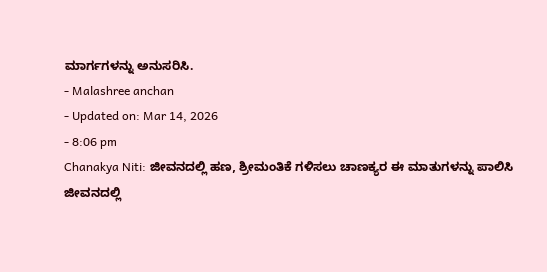ಮಾರ್ಗಗಳನ್ನು ಅನುಸರಿಸಿ.
- Malashree anchan
- Updated on: Mar 14, 2026
- 8:06 pm
Chanakya Niti: ಜೀವನದಲ್ಲಿ ಹಣ, ಶ್ರೀಮಂತಿಕೆ ಗಳಿಸಲು ಚಾಣಕ್ಯರ ಈ ಮಾತುಗಳನ್ನು ಪಾಲಿಸಿ
ಜೀವನದಲ್ಲಿ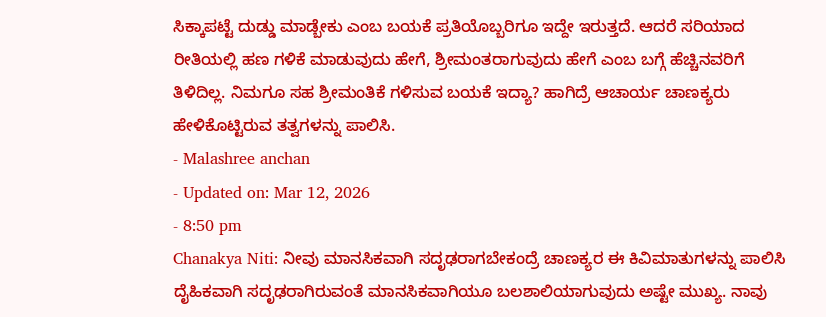ಸಿಕ್ಕಾಪಟ್ಟೆ ದುಡ್ಡು ಮಾಡ್ಬೇಕು ಎಂಬ ಬಯಕೆ ಪ್ರತಿಯೊಬ್ಬರಿಗೂ ಇದ್ದೇ ಇರುತ್ತದೆ. ಆದರೆ ಸರಿಯಾದ ರೀತಿಯಲ್ಲಿ ಹಣ ಗಳಿಕೆ ಮಾಡುವುದು ಹೇಗೆ, ಶ್ರೀಮಂತರಾಗುವುದು ಹೇಗೆ ಎಂಬ ಬಗ್ಗೆ ಹೆಚ್ಚಿನವರಿಗೆ ತಿಳಿದಿಲ್ಲ. ನಿಮಗೂ ಸಹ ಶ್ರೀಮಂತಿಕೆ ಗಳಿಸುವ ಬಯಕೆ ಇದ್ಯಾ? ಹಾಗಿದ್ರೆ ಆಚಾರ್ಯ ಚಾಣಕ್ಯರು ಹೇಳಿಕೊಟ್ಟಿರುವ ತತ್ವಗಳನ್ನು ಪಾಲಿಸಿ.
- Malashree anchan
- Updated on: Mar 12, 2026
- 8:50 pm
Chanakya Niti: ನೀವು ಮಾನಸಿಕವಾಗಿ ಸದೃಢರಾಗಬೇಕಂದ್ರೆ ಚಾಣಕ್ಯರ ಈ ಕಿವಿಮಾತುಗಳನ್ನು ಪಾಲಿಸಿ
ದೈಹಿಕವಾಗಿ ಸದೃಢರಾಗಿರುವಂತೆ ಮಾನಸಿಕವಾಗಿಯೂ ಬಲಶಾಲಿಯಾಗುವುದು ಅಷ್ಟೇ ಮುಖ್ಯ. ನಾವು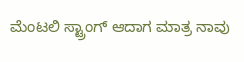ಮೆಂಟಲಿ ಸ್ಟ್ರಾಂಗ್ ಆದಾಗ ಮಾತ್ರ ನಾವು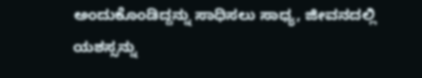ಅಂದುಕೊಂಡಿದ್ದನ್ನು ಸಾಧಿಸಲು ಸಾಧ್ಯ, ಜೀವನದಲ್ಲಿ ಯಶಸ್ಸನ್ನು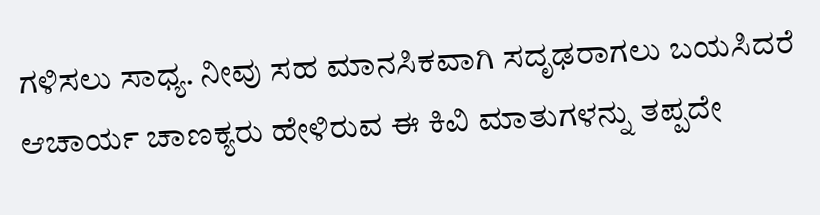ಗಳಿಸಲು ಸಾಧ್ಯ. ನೀವು ಸಹ ಮಾನಸಿಕವಾಗಿ ಸದೃಢರಾಗಲು ಬಯಸಿದರೆ ಆಚಾರ್ಯ ಚಾಣಕ್ಯರು ಹೇಳಿರುವ ಈ ಕಿವಿ ಮಾತುಗಳನ್ನು ತಪ್ಪದೇ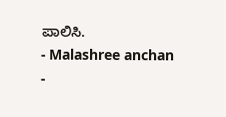ಪಾಲಿಸಿ.
- Malashree anchan
-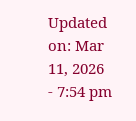Updated on: Mar 11, 2026
- 7:54 pm